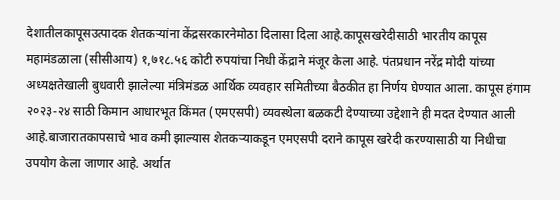देशातीलकापूसउत्पादक शेतकऱ्यांना केंद्रसरकारनेमोठा दिलासा दिला आहे.कापूसखरेदीसाठी भारतीय कापूस महामंडळाला (सीसीआय) १,७१८.५६ कोटी रुपयांचा निधी केंद्राने मंजूर केला आहे. पंतप्रधान नरेंद्र मोदी यांच्या अध्यक्षतेखाली बुधवारी झालेल्या मंत्रिमंडळ आर्थिक व्यवहार समितीच्या बैठकीत हा निर्णय घेण्यात आला. कापूस हंगाम २०२३-२४ साठी किमान आधारभूत किंमत (एमएसपी) व्यवस्थेला बळकटी देण्याच्या उद्देशाने ही मदत देण्यात आली आहे.बाजारातकापसाचे भाव कमी झाल्यास शेतकऱ्याकडून एमएसपी दराने कापूस खरेदी करण्यासाठी या निधीचा उपयोग केला जाणार आहे. अर्थात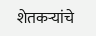शेतकऱ्यांचे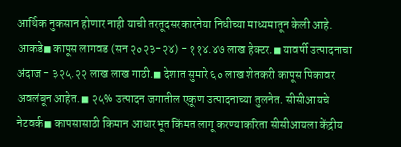आर्थिक नुकसान होणार नाही याची तरतूदसरकारनेया निधीच्या माध्यमातून केली आहे. आकडे◼ कापूस लागवड (सन २०२३-२४) - ११४.४७ लाख हेक्टर.◼ यावर्षी उत्पादनाचा अंदाज - ३२५.२२ लाख लाख गाठी.◼ देशात सुमारे ६० लाख शेतकरी कापूस पिकावर अवलंबून आहेत.◼ २५% उत्पादन जगातील एकूण उत्पादनाच्या तुलनेत. सीसीआयचे नेटवर्क◼ कापसासाठी किमान आधारभूत किंमत लागू करण्याकरिता सीसीआयला केंद्रीय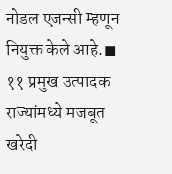नोडल एजन्सी म्हणून नियुक्त केले आहे.◼ ११ प्रमुख उत्पादक राज्यांमध्ये मजबूत खरेदी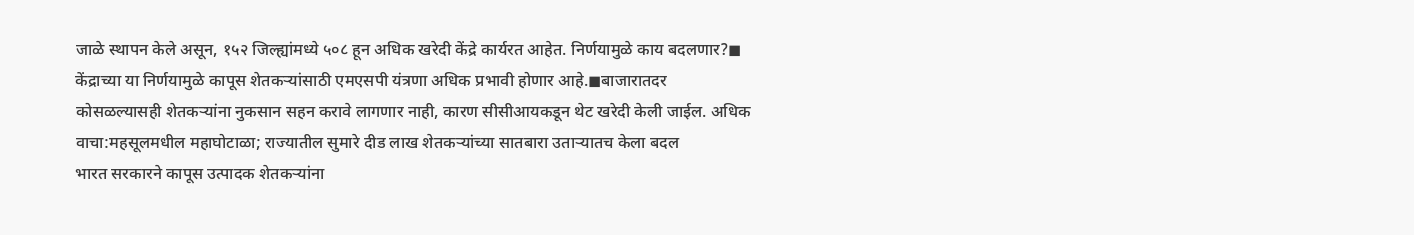जाळे स्थापन केले असून, १५२ जिल्ह्यांमध्ये ५०८ हून अधिक खरेदी केंद्रे कार्यरत आहेत. निर्णयामुळे काय बदलणार?◼ केंद्राच्या या निर्णयामुळे कापूस शेतकऱ्यांसाठी एमएसपी यंत्रणा अधिक प्रभावी होणार आहे.◼बाजारातदर कोसळल्यासही शेतकऱ्यांना नुकसान सहन करावे लागणार नाही, कारण सीसीआयकडून थेट खरेदी केली जाईल. अधिक वाचा:महसूलमधील महाघोटाळा; राज्यातील सुमारे दीड लाख शेतकऱ्यांच्या सातबारा उताऱ्यातच केला बदल
भारत सरकारने कापूस उत्पादक शेतकऱ्यांना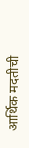आर्थिक मदतीची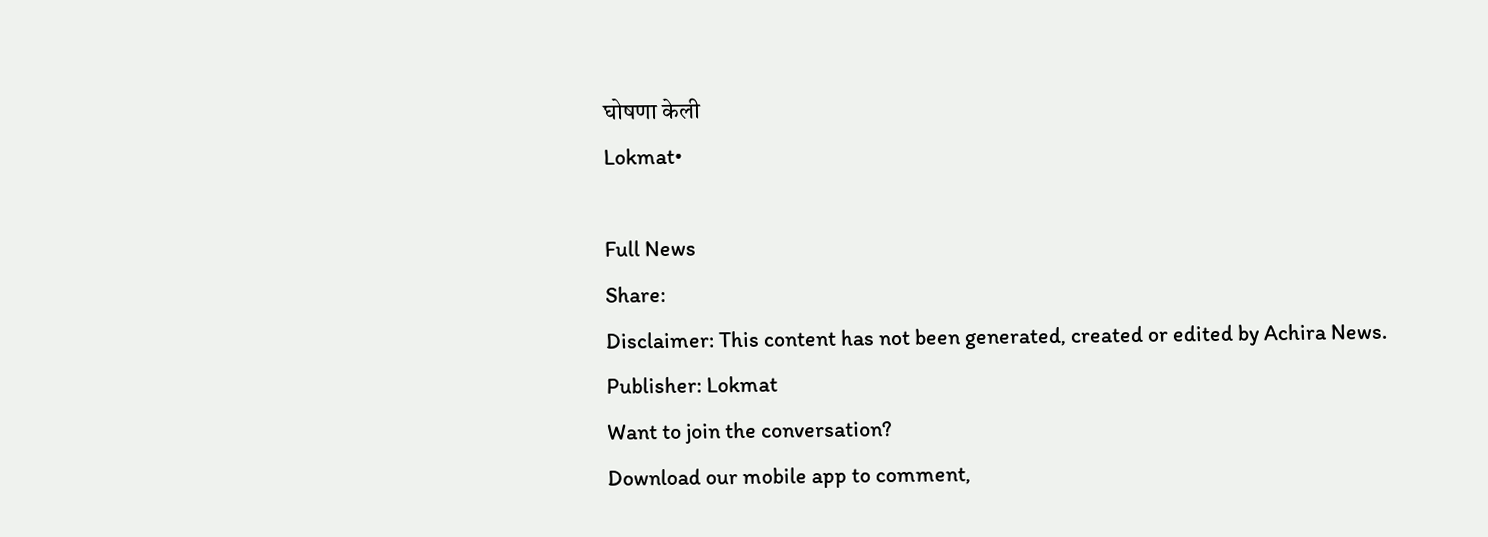घोषणा केली
Lokmat•

Full News
Share:
Disclaimer: This content has not been generated, created or edited by Achira News.
Publisher: Lokmat
Want to join the conversation?
Download our mobile app to comment,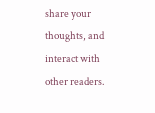share your thoughts, and interact with other readers.